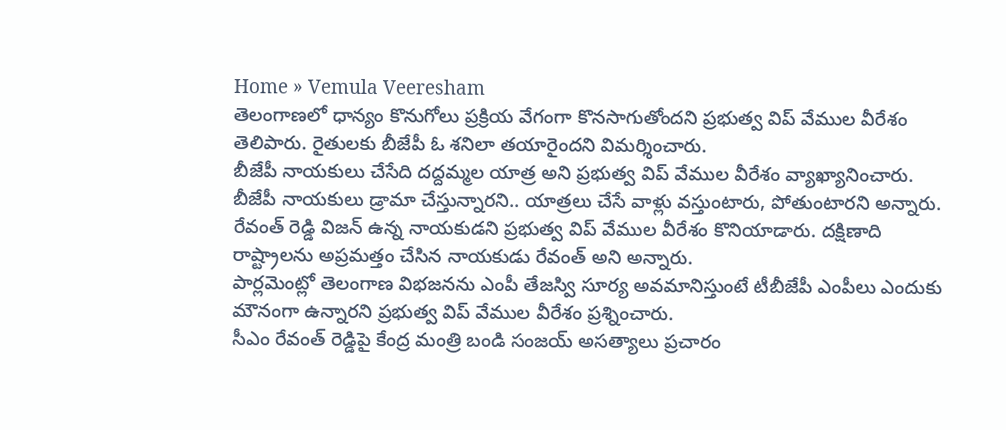Home » Vemula Veeresham
తెలంగాణలో ధాన్యం కొనుగోలు ప్రక్రియ వేగంగా కొనసాగుతోందని ప్రభుత్వ విప్ వేముల వీరేశం తెలిపారు. రైతులకు బీజేపీ ఓ శనిలా తయారైందని విమర్శించారు.
బీజేపీ నాయకులు చేసేది దద్దమ్మల యాత్ర అని ప్రభుత్వ విప్ వేముల వీరేశం వ్యాఖ్యానించారు. బీజేపీ నాయకులు డ్రామా చేస్తున్నారని.. యాత్రలు చేసే వాళ్లు వస్తుంటారు, పోతుంటారని అన్నారు.
రేవంత్ రెడ్డి విజన్ ఉన్న నాయకుడని ప్రభుత్వ విప్ వేముల వీరేశం కొనియాడారు. దక్షిణాది రాష్ట్రాలను అప్రమత్తం చేసిన నాయకుడు రేవంత్ అని అన్నారు.
పార్లమెంట్లో తెలంగాణ విభజనను ఎంపీ తేజస్వి సూర్య అవమానిస్తుంటే టీబీజేపీ ఎంపీలు ఎందుకు మౌనంగా ఉన్నారని ప్రభుత్వ విప్ వేముల వీరేశం ప్రశ్నించారు.
సీఎం రేవంత్ రెడ్డిపై కేంద్ర మంత్రి బండి సంజయ్ అసత్యాలు ప్రచారం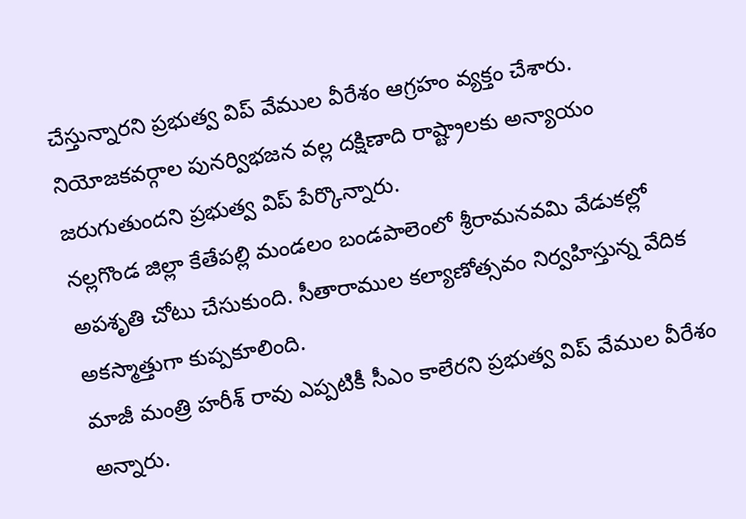చేస్తున్నారని ప్రభుత్వ విప్ వేముల వీరేశం ఆగ్రహం వ్యక్తం చేశారు. నియోజకవర్గాల పునర్విభజన వల్ల దక్షిణాది రాష్ట్రాలకు అన్యాయం జరుగుతుందని ప్రభుత్వ విప్ పేర్కొన్నారు.
నల్లగొండ జిల్లా కేతేపల్లి మండలం బండపాలెంలో శ్రీరామనవమి వేడుకల్లో అపశృతి చోటు చేసుకుంది. సీతారాముల కల్యాణోత్సవం నిర్వహిస్తున్న వేదిక అకస్మాత్తుగా కుప్పకూలింది.
మాజీ మంత్రి హరీశ్ రావు ఎప్పటికీ సీఎం కాలేరని ప్రభుత్వ విప్ వేముల వీరేశం అన్నారు.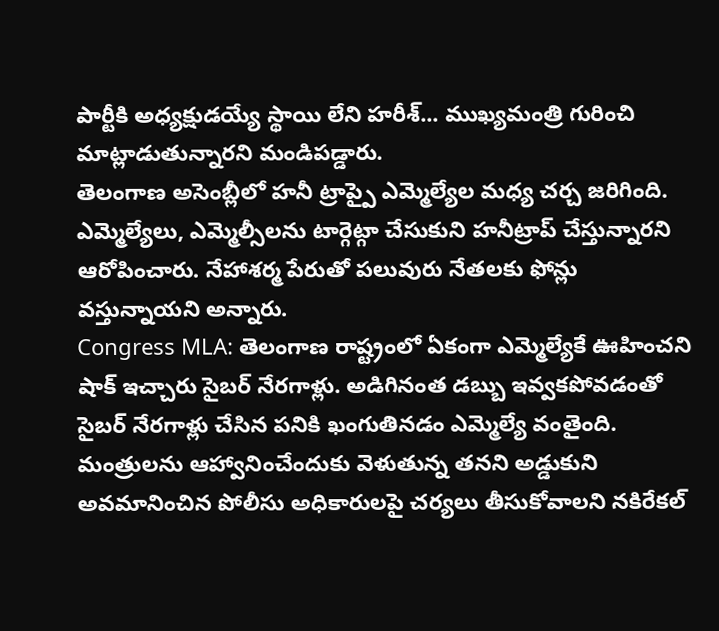పార్టీకి అధ్యక్షుడయ్యే స్థాయి లేని హరీశ్... ముఖ్యమంత్రి గురించి మాట్లాడుతున్నారని మండిపడ్డారు.
తెలంగాణ అసెంబ్లీలో హనీ ట్రాప్పై ఎమ్మెల్యేల మధ్య చర్చ జరిగింది. ఎమ్మెల్యేలు, ఎమ్మెల్సీలను టార్గెట్గా చేసుకుని హనీట్రాప్ చేస్తున్నారని ఆరోపించారు. నేహాశర్మ పేరుతో పలువురు నేతలకు ఫోన్లు వస్తున్నాయని అన్నారు.
Congress MLA: తెలంగాణ రాష్ట్రంలో ఏకంగా ఎమ్మెల్యేకే ఊహించని షాక్ ఇచ్చారు సైబర్ నేరగాళ్లు. అడిగినంత డబ్బు ఇవ్వకపోవడంతో సైబర్ నేరగాళ్లు చేసిన పనికి ఖంగుతినడం ఎమ్మెల్యే వంతైంది.
మంత్రులను ఆహ్వానించేందుకు వెళుతున్న తనని అడ్డుకుని అవమానించిన పోలీసు అధికారులపై చర్యలు తీసుకోవాలని నకిరేకల్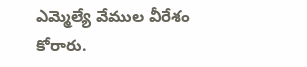ఎమ్మెల్యే వేముల వీరేశం కోరారు.